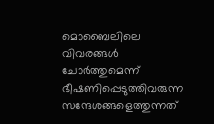മൊബൈലിലെ വിവരങ്ങള്‍ ചോർത്തുമെന്ന് ഭീഷണിപ്പെടുത്തിവരുന്ന സന്ദേശങ്ങളെത്തുന്നത്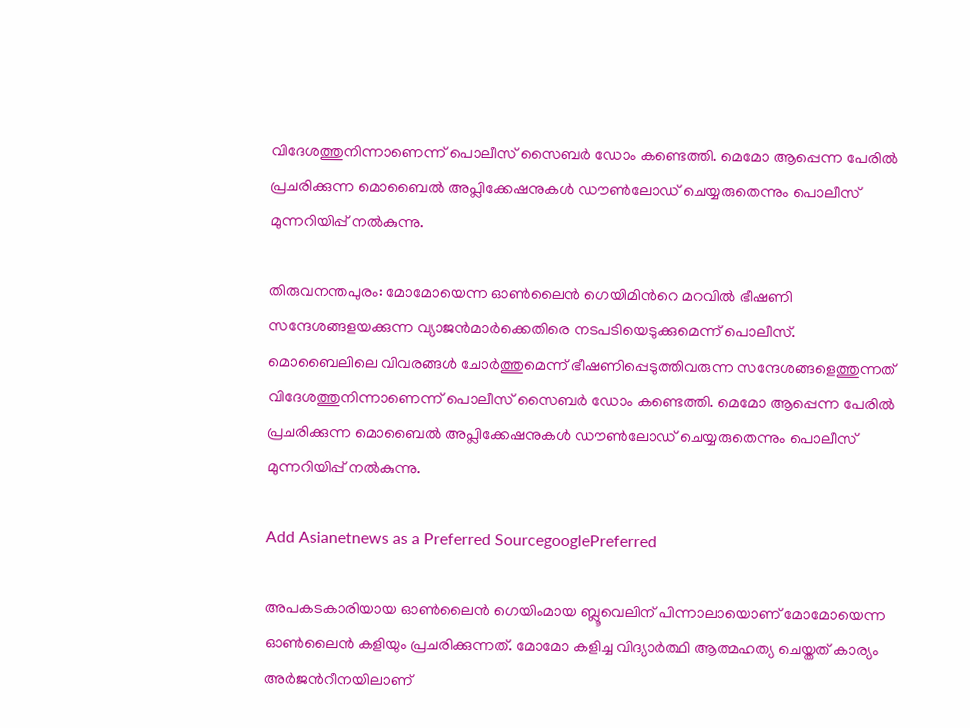വിദേശത്തുനിന്നാണെന്ന് പൊലീസ് സൈബർ ഡോം കണ്ടെത്തി. മെമോ ആപ്പെന്ന പേരിൽ പ്രചരിക്കുന്ന മൊബൈൽ അപ്ലിക്കേഷനുകള്‍ ഡൗണ്‍ലോഡ് ചെയ്യരുതെന്നും പൊലീസ് മുന്നറിയിപ്പ് നൽകുന്നു.

തിരുവനന്തപുരം: മോമോയെന്ന ഓണ്‍ലൈൻ ഗെയിമിൻറെ മറവിൽ ഭീഷണി സന്ദേശങ്ങളയക്കുന്ന വ്യാജൻമാർക്കെതിരെ നടപടിയെടുക്കുമെന്ന് പൊലീസ്. മൊബൈലിലെ വിവരങ്ങള്‍ ചോർത്തുമെന്ന് ഭീഷണിപ്പെടുത്തിവരുന്ന സന്ദേശങ്ങളെത്തുന്നത് വിദേശത്തുനിന്നാണെന്ന് പൊലീസ് സൈബർ ഡോം കണ്ടെത്തി. മെമോ ആപ്പെന്ന പേരിൽ പ്രചരിക്കുന്ന മൊബൈൽ അപ്ലിക്കേഷനുകള്‍ ഡൗണ്‍ലോഡ് ചെയ്യരുതെന്നും പൊലീസ് മുന്നറിയിപ്പ് നൽകുന്നു.

Add Asianetnews as a Preferred SourcegooglePreferred

അപകടകാരിയായ ഓണ്‍ലൈൻ ഗെയിംമായ ബ്ലൂവെലിന് പിന്നാലായൊണ് മോമോയെന്ന ഓണ്‍ലൈൻ കളിയും പ്രചരിക്കുന്നത്. മോമോ കളിച്ച വിദ്യാർത്ഥി ആത്മഹത്യ ചെയ്തത് കാര്യം അർജൻറീനയിലാണ്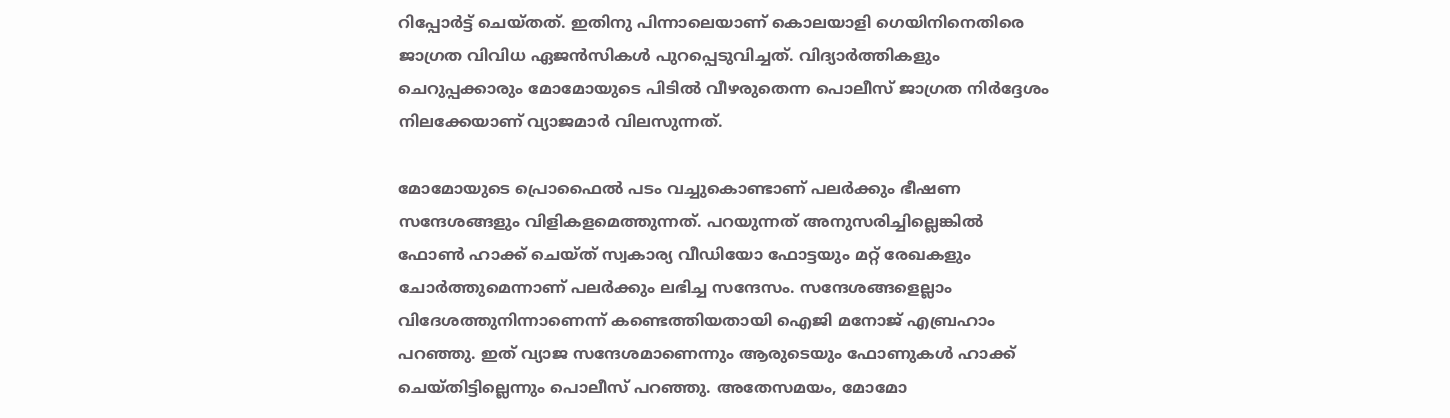റിപ്പോർട്ട് ചെയ്തത്. ഇതിനു പിന്നാലെയാണ് കൊലയാളി ഗെയിനിനെതിരെ ജാഗ്രത വിവിധ ഏജൻസികള്‍ പുറപ്പെടുവിച്ചത്. വിദ്യാർത്തികളും ചെറുപ്പക്കാരും മോമോയുടെ പിടിൽ വീഴരുതെന്ന പൊലീസ് ജാഗ്രത നിർദ്ദേശം നിലക്കേയാണ് വ്യാജമാർ വിലസുന്നത്.

മോമോയുടെ പ്രൊഫൈൽ പടം വച്ചുകൊണ്ടാണ് പലർക്കും ഭീഷണ സന്ദേശങ്ങളും വിളികളമെത്തുന്നത്. പറയുന്നത് അനുസരിച്ചില്ലെങ്കിൽ ഫോണ്‍ ഹാക്ക് ചെയ്ത് സ്വകാര്യ വീഡിയോ ഫോട്ടയും മറ്റ് രേഖകളും ചോർത്തുമെന്നാണ് പലർക്കും ലഭിച്ച സന്ദേസം. സന്ദേശങ്ങളെല്ലാം വിദേശത്തുനിന്നാണെന്ന് കണ്ടെത്തിയതായി ഐജി മനോജ് എബ്രഹാം പറ‌ഞ്ഞു. ഇത് വ്യാജ സന്ദേശമാണെന്നും ആരുടെയും ഫോണുകള്‍ ഹാക്ക് ചെയ്തിട്ടില്ലെന്നും പൊലീസ് പറഞ്ഞു. അതേസമയം, മോമോ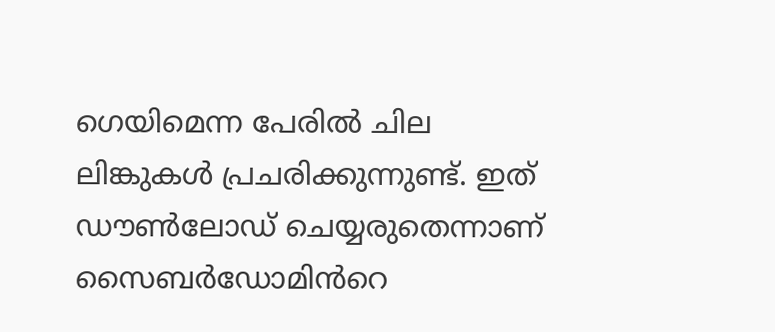ഗെയിമെന്ന പേരിൽ ചില ലിങ്കുകള്‍ പ്രചരിക്കുന്നുണ്ട്. ഇത് ഡൗണ്‍ലോഡ് ചെയ്യരുതെന്നാണ് സൈബർഡോമിൻറെ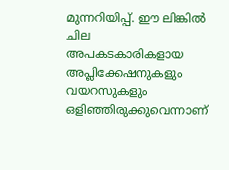മുന്നറിയിപ്പ്. ഈ ലിങ്കിൽ ചില അപകടകാരികളായ അപ്ലിക്കേഷനുകളും വയറസുകളും ഒളിഞ്ഞിരുക്കുവെന്നാണ്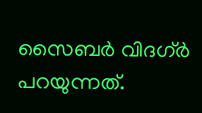സൈബർ വിദഗ്ർ പറയുന്നത്.